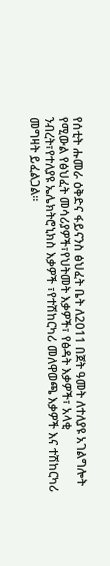የሰቲት ሑመራ ዕቅድና ፋይናንስ ፅህፈት ቤት ለ2011 በጀት ዓመት ለተለያዩ አገልግሎት የሚውል የፅህፈት መሳሪያዎች፣የህትመት እቃዎች፣ የፅዳት እቃዎች፣ አላቂ ንብረት፣የተለያዩ ኤሌክትሮኒክስ እቃዎች ፣የተሽከርካሪ መለዋወጫ እቃዎች እና ተሽከርካሪ መግዛት ይፈልጋል።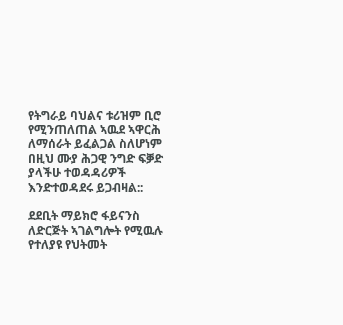የትግራይ ባህልና ቱሪዝም ቢሮ የሚንጠለጠል ኣዉደ ኣዋርሕ ለማሰራት ይፈልጋል ስለሆነም በዚህ ሙያ ሕጋዊ ንግድ ፍቓድ ያላችሁ ተወዳዳሪዎች እንድተወዳደሩ ይጋብዛል::

ደደቢት ማይክሮ ፋይናንስ ለድርጅት ኣገልግሎት የሚዉሉ የተለያዩ የህትመት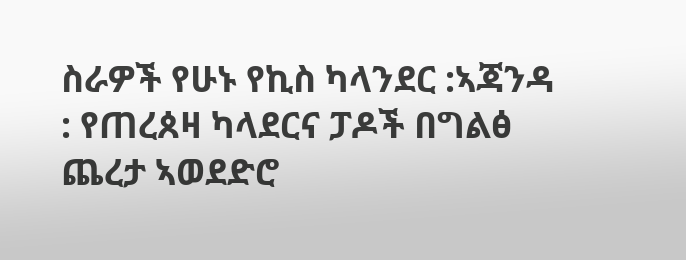ስራዎች የሁኑ የኪስ ካላንደር :ኣጃንዳ : የጠረጰዛ ካላደርና ፓዶች በግልፅ ጨረታ ኣወደድሮ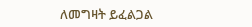ለመግዛት ይፈልጋል